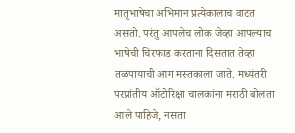मातृभाषेचा अभिमान प्रत्येकालाच वाटत असतो. परंतु आपलेच लोक जेव्हा आपल्याच भाषेची चिरफाड करताना दिसतात तेव्हा तळपायाची आग मस्तकाला जाते. मध्यंतरी परप्रांतीय ऑटोरिक्षा चालकांना मराठी बोलता आले पाहिजे, नसता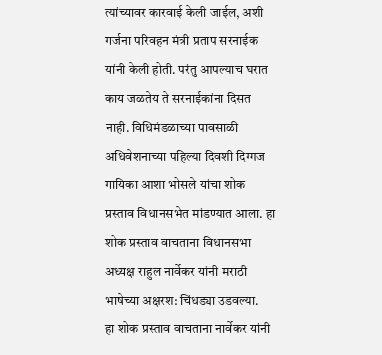त्यांच्यावर कारवाई केली जाईल, अशी गर्जना परिवहन मंत्री प्रताप सरनाईक यांनी केली होती. परंतु आपल्याच घरात काय जळतेय ते सरनाईकांना दिसत नाही. विधिमंडळाच्या पावसाळी अधिवेशनाच्या पहिल्या दिवशी दिग्गज गायिका आशा भोसले यांचा शोक प्रस्ताव विधानसभेत मांडण्यात आला. हा शोक प्रस्ताव वाचताना विधानसभा अध्यक्ष राहुल नार्वेकर यांनी मराठी भाषेच्या अक्षरश: चिंधड्या उडवल्या.
हा शोक प्रस्ताव वाचताना नार्वेकर यांनी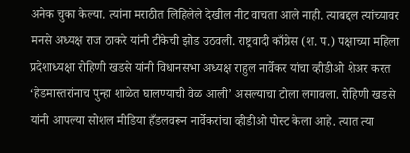अनेक चुका केल्या. त्यांना मराठीत लिहिलेले देखील नीट वाचता आले नाही. त्याबद्दल त्यांच्यावर मनसे अध्यक्ष राज ठाकरे यांनी टीकेची झोड उठवली. राष्ट्रवादी काँग्रेस (श. प.) पक्षाच्या महिला प्रदेशाध्यक्षा रोहिणी खडसे यांनी विधानसभा अध्यक्ष राहुल नार्वेकर यांचा व्हीडीओ शेअर करत ‘हेडमास्तरांनाच पुन्हा शाळेत घालण्याची वेळ आली’ असल्याचा टोला लगावला. रोहिणी खडसे यांनी आपल्या सोशल मीडिया हँडलवरून नार्वेकरांचा व्हीडीओ पोस्ट केला आहे. त्यात त्या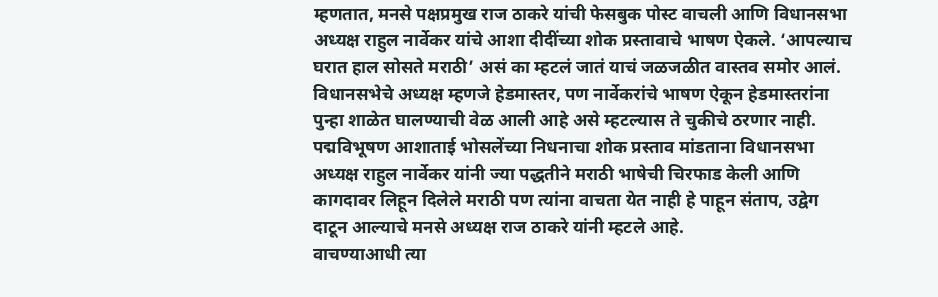म्हणतात, मनसे पक्षप्रमुख राज ठाकरे यांची फेसबुक पोस्ट वाचली आणि विधानसभा अध्यक्ष राहुल नार्वेकर यांचे आशा दीदींच्या शोक प्रस्तावाचे भाषण ऐकले. ‘आपल्याच घरात हाल सोसते मराठी’ असं का म्हटलं जातं याचं जळजळीत वास्तव समोर आलं. विधानसभेचे अध्यक्ष म्हणजे हेडमास्तर, पण नार्वेकरांचे भाषण ऐकून हेडमास्तरांना पुन्हा शाळेत घालण्याची वेळ आली आहे असे म्हटल्यास ते चुकीचे ठरणार नाही. पद्मविभूषण आशाताई भोसलेंच्या निधनाचा शोक प्रस्ताव मांडताना विधानसभा अध्यक्ष राहुल नार्वेकर यांनी ज्या पद्धतीने मराठी भाषेची चिरफाड केली आणि कागदावर लिहून दिलेले मराठी पण त्यांना वाचता येत नाही हे पाहून संताप, उद्वेग दाटून आल्याचे मनसे अध्यक्ष राज ठाकरे यांनी म्हटले आहे.
वाचण्याआधी त्या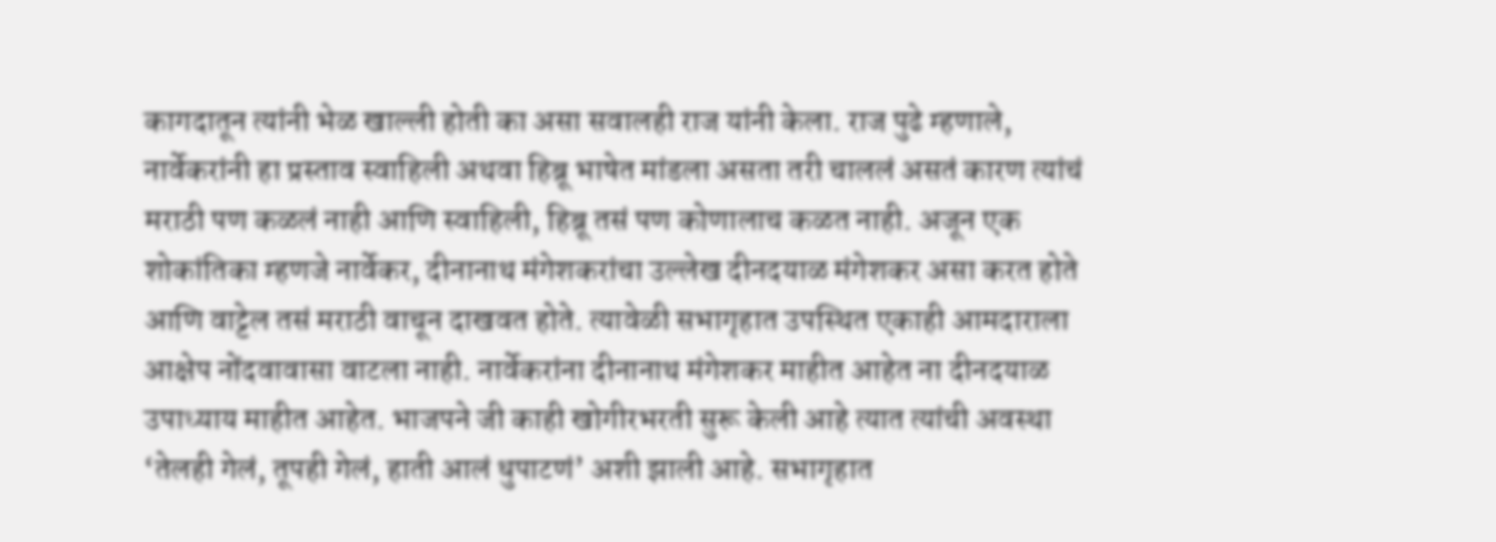कागदातून त्यांनी भेळ खाल्ली होती का असा सवालही राज यांनी केला. राज पुढे म्हणाले, नार्वेकरांनी हा प्रस्ताव स्वाहिली अथवा हिब्रू भाषेत मांडला असता तरी चाललं असतं कारण त्यांचं मराठी पण कळलं नाही आणि स्वाहिली, हिब्रू तसं पण कोणालाच कळत नाही. अजून एक शोकांतिका म्हणजे नार्वेकर, दीनानाथ मंगेशकरांचा उल्लेख दीनदयाळ मंगेशकर असा करत होते आणि वाट्टेल तसं मराठी वाचून दाखवत होते. त्यावेळी सभागृहात उपस्थित एकाही आमदाराला आक्षेप नोंदवावासा वाटला नाही. नार्वेकरांना दीनानाथ मंगेशकर माहीत आहेत ना दीनदयाळ उपाध्याय माहीत आहेत. भाजपने जी काही खोगीरभरती सुरू केली आहे त्यात त्यांची अवस्था ‘तेलही गेलं, तूपही गेलं, हाती आलं धुपाटणं’ अशी झाली आहे. सभागृहात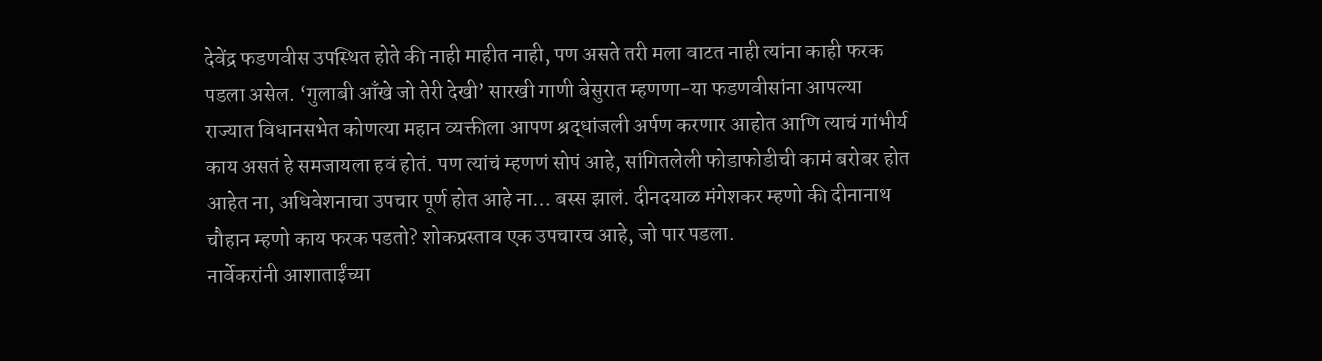देवेंद्र फडणवीस उपस्थित होते की नाही माहीत नाही, पण असते तरी मला वाटत नाही त्यांना काही फरक पडला असेल. ‘गुलाबी आँखे जो तेरी देखी’ सारखी गाणी बेसुरात म्हणणा-या फडणवीसांना आपल्या राज्यात विधानसभेत कोणत्या महान व्यक्तीला आपण श्रद्धांजली अर्पण करणार आहोत आणि त्याचं गांभीर्य काय असतं हे समजायला हवं होतं. पण त्यांचं म्हणणं सोपं आहे, सांगितलेली फोडाफोडीची कामं बरोबर होत आहेत ना, अधिवेशनाचा उपचार पूर्ण होत आहे ना… बस्स झालं. दीनदयाळ मंगेशकर म्हणो की दीनानाथ चौहान म्हणो काय फरक पडतो? शोकप्रस्ताव एक उपचारच आहे, जो पार पडला.
नार्वेकरांनी आशाताईंच्या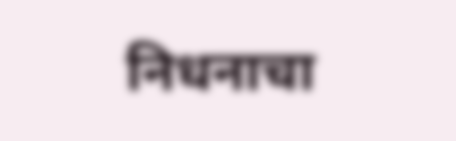निधनाचा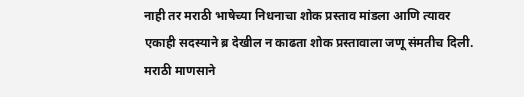नाही तर मराठी भाषेच्या निधनाचा शोक प्रस्ताव मांडला आणि त्यावर एकाही सदस्याने ब्र देखील न काढता शोक प्रस्तावाला जणू संमतीच दिली. मराठी माणसाने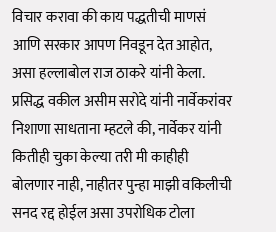विचार करावा की काय पद्धतीची माणसं आणि सरकार आपण निवडून देत आहोत, असा हल्लाबोल राज ठाकरे यांनी केला. प्रसिद्ध वकील असीम सरोदे यांनी नार्वेकरांवर निशाणा साधताना म्हटले की, नार्वेकर यांनी कितीही चुका केल्या तरी मी काहीही बोलणार नाही, नाहीतर पुन्हा माझी वकिलीची सनद रद्द होईल असा उपरोधिक टोला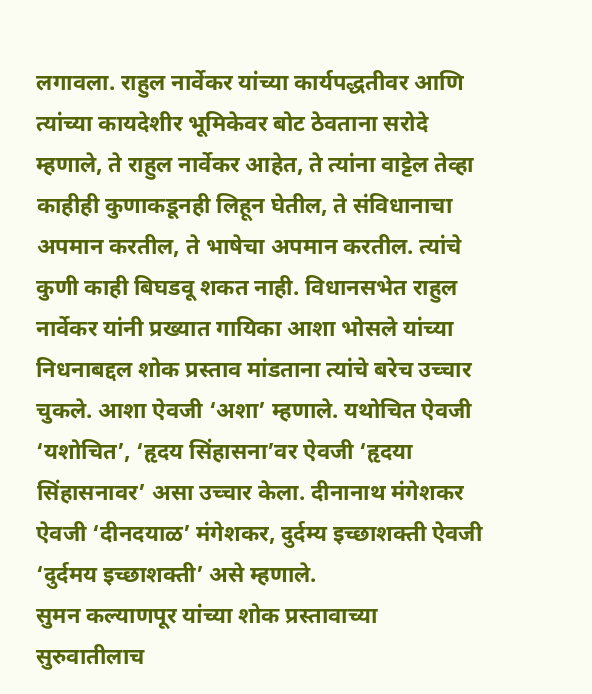लगावला. राहुल नार्वेकर यांच्या कार्यपद्धतीवर आणि त्यांच्या कायदेशीर भूमिकेवर बोट ठेवताना सरोदे म्हणाले, ते राहुल नार्वेकर आहेत, ते त्यांना वाट्टेल तेव्हा काहीही कुणाकडूनही लिहून घेतील, ते संविधानाचा अपमान करतील, ते भाषेचा अपमान करतील. त्यांचे कुणी काही बिघडवू शकत नाही. विधानसभेत राहुल नार्वेकर यांनी प्रख्यात गायिका आशा भोसले यांच्या निधनाबद्दल शोक प्रस्ताव मांडताना त्यांचे बरेच उच्चार चुकले. आशा ऐवजी ‘अशा’ म्हणाले. यथोचित ऐवजी ‘यशोचित’, ‘हृदय सिंहासना’वर ऐवजी ‘हृदया सिंहासनावर’ असा उच्चार केला. दीनानाथ मंगेशकर ऐवजी ‘दीनदयाळ’ मंगेशकर, दुर्दम्य इच्छाशक्ती ऐवजी ‘दुर्दमय इच्छाशक्ती’ असे म्हणाले.
सुमन कल्याणपूर यांच्या शोक प्रस्तावाच्या सुरुवातीलाच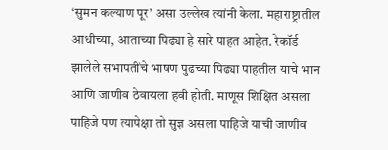‘सुमन कल्याण पूर’ असा उल्लेख त्यांनी केला. महाराष्ट्रातील आधीच्या, आताच्या पिढ्या हे सारे पाहत आहेत. रेकॉर्ड झालेले सभापतींचे भाषण पुढच्या पिढ्या पाहतील याचे भान आणि जाणीव ठेवायला हवी होती. माणूस शिक्षित असला पाहिजे पण त्यापेक्षा तो सुज्ञ असला पाहिजे याची जाणीव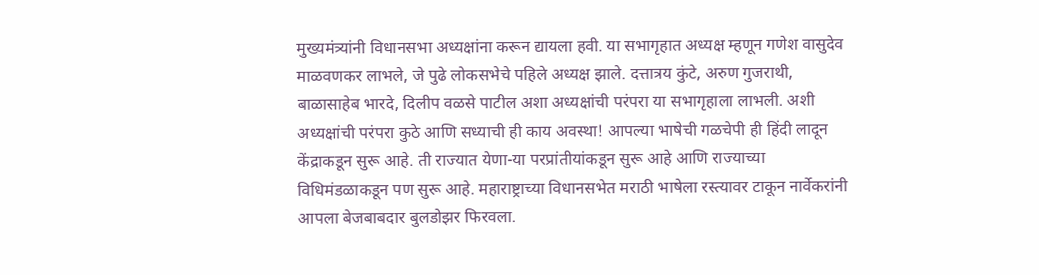मुख्यमंत्र्यांनी विधानसभा अध्यक्षांना करून द्यायला हवी. या सभागृहात अध्यक्ष म्हणून गणेश वासुदेव माळवणकर लाभले, जे पुढे लोकसभेचे पहिले अध्यक्ष झाले. दत्तात्रय कुंटे, अरुण गुजराथी, बाळासाहेब भारदे, दिलीप वळसे पाटील अशा अध्यक्षांची परंपरा या सभागृहाला लाभली. अशी अध्यक्षांची परंपरा कुठे आणि सध्याची ही काय अवस्था! आपल्या भाषेची गळचेपी ही हिंदी लादून केंद्राकडून सुरू आहे. ती राज्यात येणा-या परप्रांतीयांकडून सुरू आहे आणि राज्याच्या विधिमंडळाकडून पण सुरू आहे. महाराष्ट्राच्या विधानसभेत मराठी भाषेला रस्त्यावर टाकून नार्वेकरांनी आपला बेजबाबदार बुलडोझर फिरवला.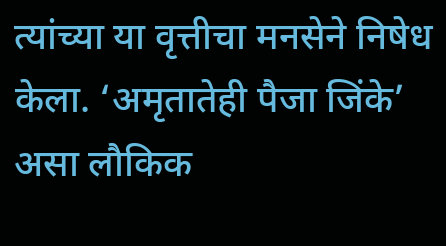त्यांच्या या वृत्तीचा मनसेने निषेध केला. ‘अमृतातेही पैजा जिंके’ असा लौकिक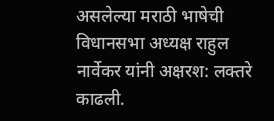असलेल्या मराठी भाषेची विधानसभा अध्यक्ष राहुल नार्वेकर यांनी अक्षरश: लक्तरे काढली.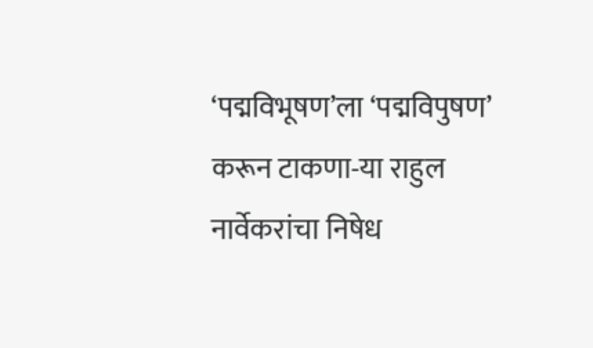‘पद्मविभूषण’ला ‘पद्मविपुषण’ करून टाकणा-या राहुल नार्वेकरांचा निषेध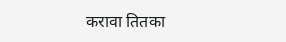करावा तितका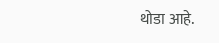थोडा आहे.